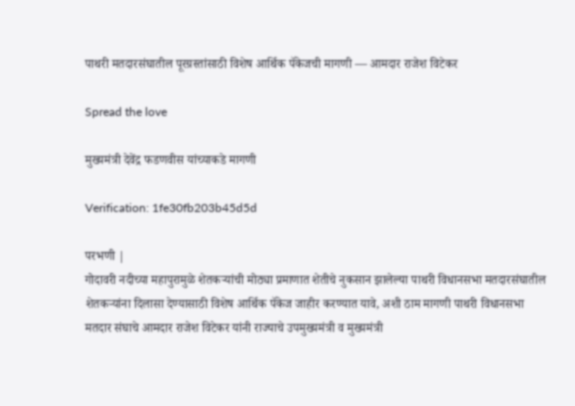पाथरी मतदारसंघातील पूरग्रस्तांसाठी विशेष आर्थिक पॅकेजची मागणी — आमदार राजेश विटेकर

Spread the love

मुख्यमंत्री देवेंद्र फडणवीस यांच्याकडे मागणी

Verification: 1fe30fb203b45d5d

परभणी |
गोदावरी नदीच्या महापुरामुळे शेतकऱ्यांची मोठ्या प्रमाणात शेतीचे नुकसान झालेल्या पाथरी विधानसभा मतदारसंघातील शेतकऱ्यांना दिलासा देण्यासाठी विशेष आर्थिक पॅकेज जाहीर करण्यात यावे, अशी ठाम मागणी पाथरी विधानसभा मतदार संघाचे आमदार राजेश विटेकर यांनी राज्याचे उपमुख्यमंत्री व मुख्यमंत्री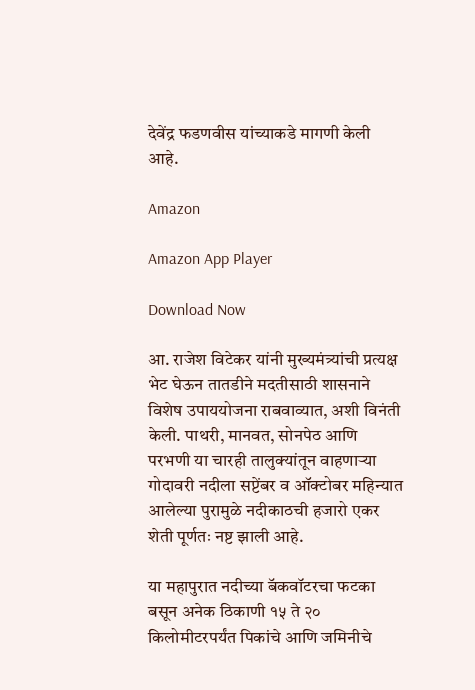देवेंद्र फडणवीस यांच्याकडे मागणी केली आहे.

Amazon

Amazon App Player

Download Now

आ. राजेश विटेकर यांनी मुख्यमंत्र्यांची प्रत्यक्ष भेट घेऊन तातडीने मदतीसाठी शासनाने विशेष उपाययोजना राबवाव्यात, अशी विनंती केली. पाथरी, मानवत, सोनपेठ आणि परभणी या चारही तालुक्यांतून वाहणाऱ्या गोदावरी नदीला सप्टेंबर व ऑक्टोबर महिन्यात आलेल्या पुरामुळे नदीकाठची हजारो एकर शेती पूर्णतः नष्ट झाली आहे.

या महापुरात नदीच्या बॅकवॉटरचा फटका बसून अनेक ठिकाणी १५ ते २० किलोमीटरपर्यंत पिकांचे आणि जमिनीचे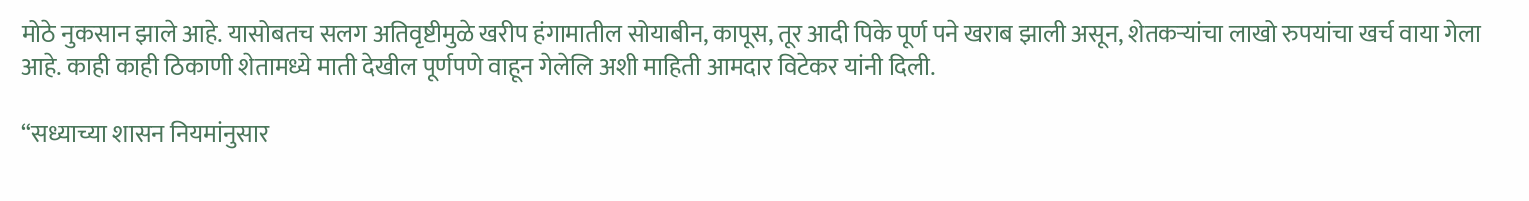मोठे नुकसान झाले आहे. यासोबतच सलग अतिवृष्टीमुळे खरीप हंगामातील सोयाबीन, कापूस, तूर आदी पिके पूर्ण पने खराब झाली असून, शेतकऱ्यांचा लाखो रुपयांचा खर्च वाया गेला आहे. काही काही ठिकाणी शेतामध्ये माती देखील पूर्णपणे वाहून गेलेलि अशी माहिती आमदार विटेकर यांनी दिली.

“सध्याच्या शासन नियमांनुसार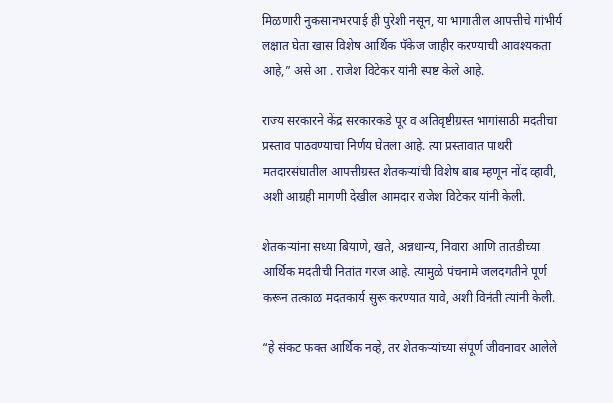मिळणारी नुकसानभरपाई ही पुरेशी नसून, या भागातील आपत्तीचे गांभीर्य लक्षात घेता खास विशेष आर्थिक पॅकेज जाहीर करण्याची आवश्यकता आहे,” असे आ . राजेश विटेकर यांनी स्पष्ट केले आहे.

राज्य सरकारने केंद्र सरकारकडे पूर व अतिवृष्टीग्रस्त भागांसाठी मदतीचा प्रस्ताव पाठवण्याचा निर्णय घेतला आहे. त्या प्रस्तावात पाथरी मतदारसंघातील आपत्तीग्रस्त शेतकऱ्यांची विशेष बाब म्हणून नोंद व्हावी, अशी आग्रही मागणी देखील आमदार राजेश विटेकर यांनी केली.

शेतकऱ्यांना सध्या बियाणे, खते, अन्नधान्य, निवारा आणि तातडीच्या आर्थिक मदतीची नितांत गरज आहे. त्यामुळे पंचनामे जलदगतीने पूर्ण करून तत्काळ मदतकार्य सुरू करण्यात यावे, अशी विनंती त्यांनी केली.

“हे संकट फक्त आर्थिक नव्हे, तर शेतकऱ्यांच्या संपूर्ण जीवनावर आलेले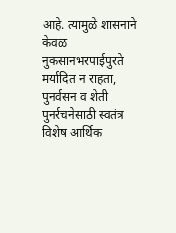आहे. त्यामुळे शासनाने केवळ नुकसानभरपाईपुरते मर्यादित न राहता, पुनर्वसन व शेती पुनर्रचनेसाठी स्वतंत्र विशेष आर्थिक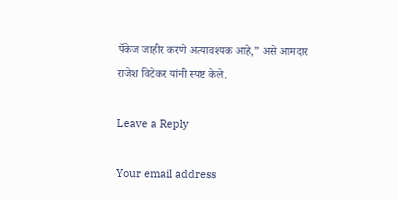पॅकेज जाहीर करणे अत्यावश्यक आहे,” असे आमदार राजेश विटेकर यांनी स्पष्ट केले.

Leave a Reply

Your email address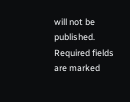will not be published. Required fields are marked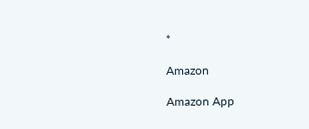*

Amazon

Amazon App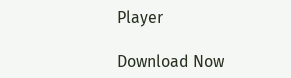Player

Download Now